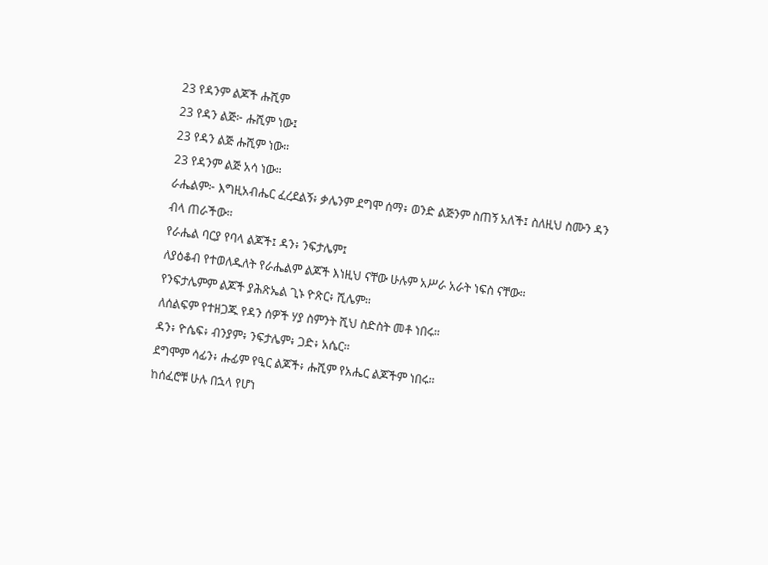23 የዳንም ልጆች ሑሺም
23 የዳን ልጅ፦ ሑሺም ነው፤
23 የዳን ልጅ ሑሺም ነው።
23 የዳንም ልጅ አሳ ነው።
ራሔልም፦ እግዚአብሔር ፈረደልኝ፥ ቃሌንም ደግሞ ሰማ፥ ወንድ ልጅንም ስጠኝ አለች፤ ስለዚህ ስሙን ዳን ብላ ጠራችው።
የራሔል ባርያ የባላ ልጆች፤ ዳን፥ ንፍታሌም፤
ለያዕቆብ የተወለዱለት የራሔልም ልጆች እነዚህ ናቸው ሁሉም አሥራ አራት ነፍስ ናቸው።
የንፍታሌምም ልጆች ያሕጽኤል ጊኑ ዮጽር፥ ሺሌም።
ለሰልፍም የተዘጋጁ የዳን ሰዎች ሃያ ስምንት ሺህ ስድስት መቶ ነበሩ።
ዳን፥ ዮሴፍ፥ ብንያም፥ ንፍታሌም፥ ጋድ፥ አሴር።
ደግሞም ሳፊን፥ ሑፊም የዒር ልጆች፥ ሑሺም የአሔር ልጆችም ነበሩ።
ከሰፈሮቹ ሁሉ በኋላ የሆነ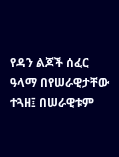የዳን ልጆች ሰፈር ዓላማ በየሠራዊታቸው ተጓዘ፤ በሠራዊቱም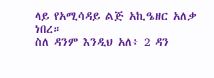ላይ የአሚሳዳይ ልጅ አኪዔዘር አለቃ ነበረ።
ስለ ዳንም እንዲህ አለ፥ 2 ዳን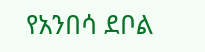የአንበሳ ደቦል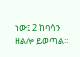ነው፤ 2 ከባሳን ዘልሎ ይወጣል።